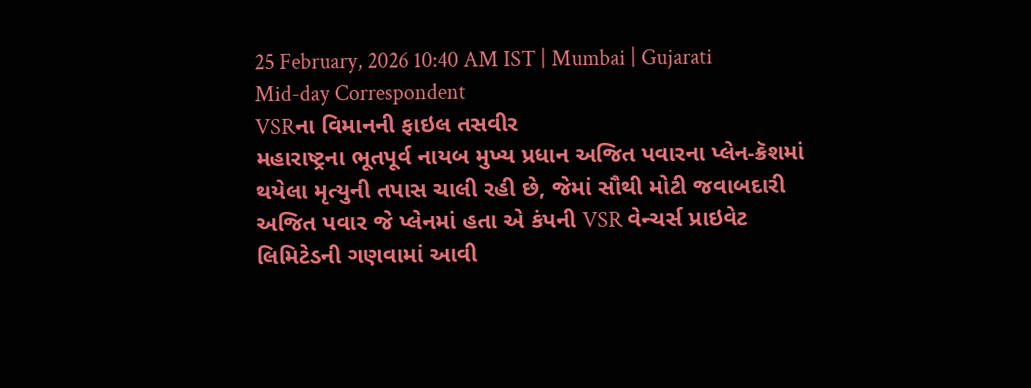25 February, 2026 10:40 AM IST | Mumbai | Gujarati Mid-day Correspondent
VSRના વિમાનની ફાઇલ તસવીર
મહારાષ્ટ્રના ભૂતપૂર્વ નાયબ મુખ્ય પ્રધાન અજિત પવારના પ્લેન-ક્રૅશમાં થયેલા મૃત્યુની તપાસ ચાલી રહી છે, જેમાં સૌથી મોટી જવાબદારી અજિત પવાર જે પ્લેનમાં હતા એ કંપની VSR વેન્ચર્સ પ્રાઇવેટ લિમિટેડની ગણવામાં આવી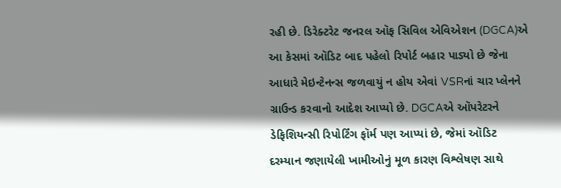રહી છે. ડિરેક્ટરેટ જનરલ ઑફ સિવિલ એવિએશન (DGCA)એ આ કેસમાં ઑડિટ બાદ પહેલો રિપોર્ટ બહાર પાડ્યો છે જેના આધારે મેઇન્ટેનન્સ જળવાયું ન હોય એવાં VSRનાં ચાર પ્લેનને ગ્રાઉન્ડ કરવાનો આદેશ આપ્યો છે. DGCAએ ઑપરેટરને ડેફિશિયન્સી રિપોર્ટિંગ ફૉર્મ પણ આપ્યાં છે, જેમાં ઑડિટ દરમ્યાન જણાયેલી ખામીઓનું મૂળ કારણ વિશ્લેષણ સાથે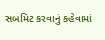સબમિટ કરવાનું કહેવામાં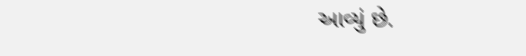આવ્યું છે.